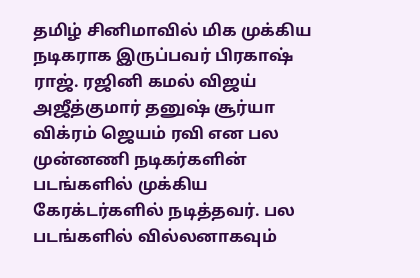தமிழ் சினிமாவில் மிக முக்கிய நடிகராக இருப்பவர் பிரகாஷ் ராஜ். ரஜினி கமல் விஜய் அஜீத்குமார் தனுஷ் சூர்யா விக்ரம் ஜெயம் ரவி என பல முன்னணி நடிகர்களின் படங்களில் முக்கிய கேரக்டர்களில் நடித்தவர். பல படங்களில் வில்லனாகவும்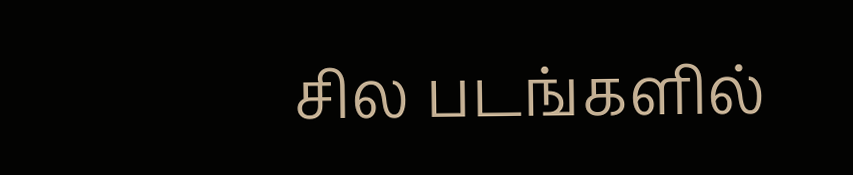சில படங்களில்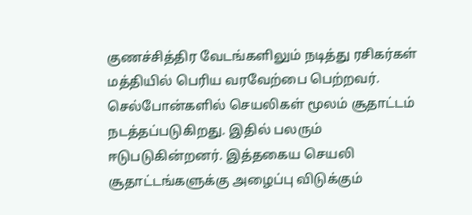குணச்சித்திர வேடங்களிலும் நடித்து ரசிகர்கள் மத்தியில் பெரிய வரவேற்பை பெற்றவர்.
செல்போன்களில் செயலிகள் மூலம் சூதாட்டம் நடத்தப்படுகிறது. இதில் பலரும் ஈடுபடுகின்றனர். இத்தகைய செயலி சூதாட்டங்களுக்கு அழைப்பு விடுக்கும்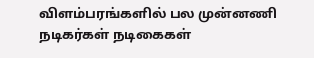விளம்பரங்களில் பல முன்னணி நடிகர்கள் நடிகைகள்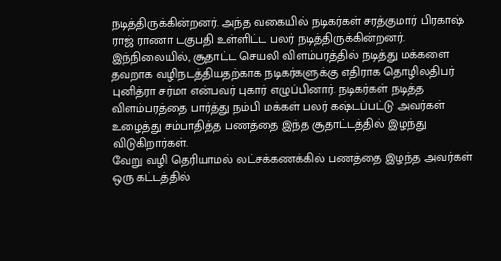நடித்திருக்கின்றனர். அந்த வகையில் நடிகர்கள் சரத்குமார் பிரகாஷ் ராஜ் ராணா டகுபதி உள்ளிட்ட பலர் நடித்திருக்கின்றனர்.
இந்நிலையில், சூதாட்ட செயலி விளம்பரத்தில் நடித்து மக்களை தவறாக வழிநடத்தியதற்காக நடிகர்களுக்கு எதிராக தொழிலதிபர் புனித்ரா சர்மா என்பவர் புகார் எழுப்பினார். நடிகர்கள் நடித்த விளம்பரத்தை பார்த்து நம்பி மக்கள் பலர் கஷ்டப்பட்டு அவர்கள் உழைத்து சம்பாதித்த பணத்தை இந்த சூதாட்டத்தில் இழந்து விடுகிறார்கள்.
வேறு வழி தெரியாமல் லட்சக்கணக்கில் பணத்தை இழந்த அவர்கள் ஒரு கட்டத்தில்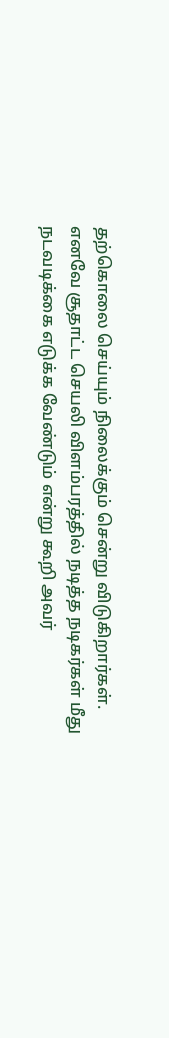தற்கொலை செய்யும் நிலைக்கும் சென்று விடுகிறார்கள். எனவே சூதாட்ட செயலி விளம்பரத்தில் நடித்த நடிகர்கள் மீது நடவடிக்கை எடுக்க வேண்டும் என்று கூறி அவர்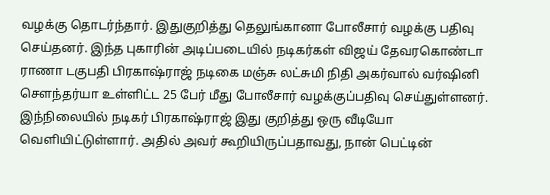வழக்கு தொடர்ந்தார். இதுகுறித்து தெலுங்கானா போலீசார் வழக்கு பதிவு செய்தனர். இந்த புகாரின் அடிப்படையில் நடிகர்கள் விஜய் தேவரகொண்டா ராணா டகுபதி பிரகாஷ்ராஜ் நடிகை மஞ்சு லட்சுமி நிதி அகர்வால் வர்ஷினி சௌந்தர்யா உள்ளிட்ட 25 பேர் மீது போலீசார் வழக்குப்பதிவு செய்துள்ளனர்.
இந்நிலையில் நடிகர் பிரகாஷ்ராஜ் இது குறித்து ஒரு வீடியோ வெளியிட்டுள்ளார். அதில் அவர் கூறியிருப்பதாவது, நான் பெட்டின்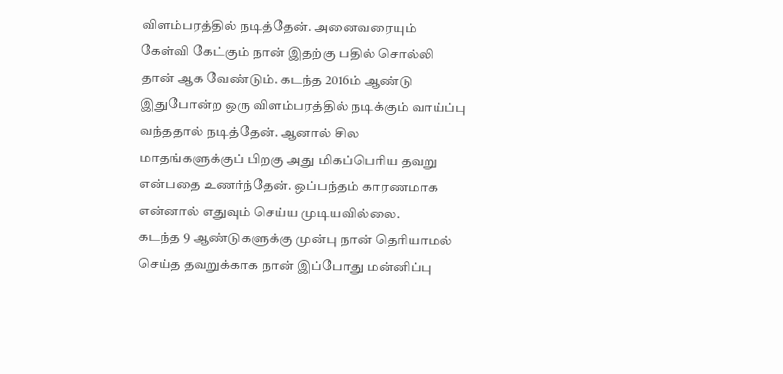விளம்பரத்தில் நடித்தேன். அனைவரையும் கேள்வி கேட்கும் நான் இதற்கு பதில் சொல்லி தான் ஆக வேண்டும். கடந்த 2016ம் ஆண்டு இதுபோன்ற ஒரு விளம்பரத்தில் நடிக்கும் வாய்ப்பு வந்ததால் நடித்தேன். ஆனால் சில மாதங்களுக்குப் பிறகு அது மிகப்பெரிய தவறு என்பதை உணர்ந்தேன். ஒப்பந்தம் காரணமாக என்னால் எதுவும் செய்ய முடியவில்லை.
கடந்த 9 ஆண்டுகளுக்கு முன்பு நான் தெரியாமல் செய்த தவறுக்காக நான் இப்போது மன்னிப்பு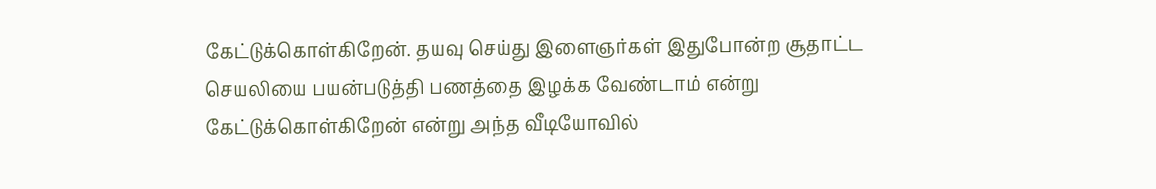கேட்டுக்கொள்கிறேன். தயவு செய்து இளைஞர்கள் இதுபோன்ற சூதாட்ட செயலியை பயன்படுத்தி பணத்தை இழக்க வேண்டாம் என்று கேட்டுக்கொள்கிறேன் என்று அந்த வீடியோவில்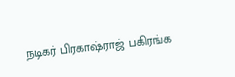நடிகர் பிரகாஷ்ராஜ் பகிரங்க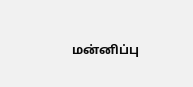மன்னிப்பு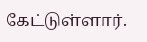கேட்டுள்ளார்.